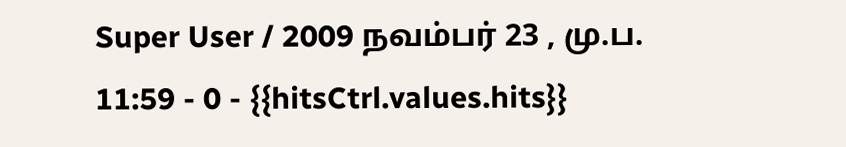Super User / 2009 நவம்பர் 23 , மு.ப. 11:59 - 0 - {{hitsCtrl.values.hits}}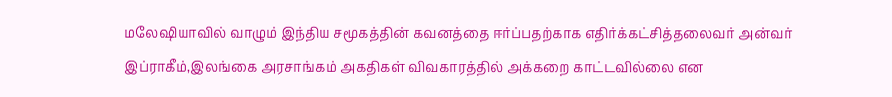மலேஷியாவில் வாழும் இந்திய சமூகத்தின் கவனத்தை ஈர்ப்பதற்காக எதிர்க்கட்சித்தலைவர் அன்வர் இப்ராகீம்,இலங்கை அரசாங்கம் அகதிகள் விவகாரத்தில் அக்கறை காட்டவில்லை என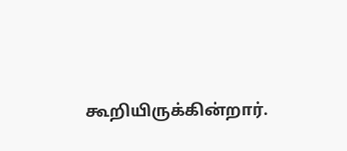கூறியிருக்கின்றார்.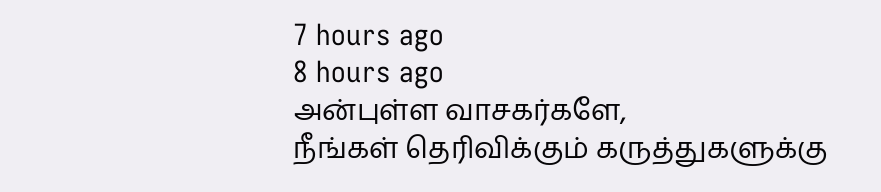7 hours ago
8 hours ago
அன்புள்ள வாசகர்களே,
நீங்கள் தெரிவிக்கும் கருத்துகளுக்கு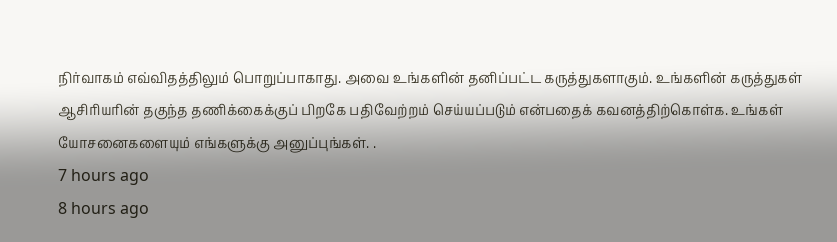நிர்வாகம் எவ்விதத்திலும் பொறுப்பாகாது. அவை உங்களின் தனிப்பட்ட கருத்துகளாகும். உங்களின் கருத்துகள் ஆசிரியரின் தகுந்த தணிக்கைக்குப் பிறகே பதிவேற்றம் செய்யப்படும் என்பதைக் கவனத்திற்கொள்க. உங்கள் யோசனைகளையும் எங்களுக்கு அனுப்புங்கள். .
7 hours ago
8 hours ago